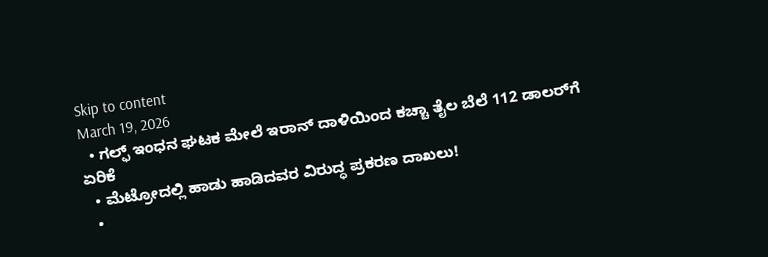Skip to content
March 19, 2026
  • ಗಲ್ಫ್ ಇಂಧನ ಘಟಕ ಮೇಲೆ ಇರಾನ್ ದಾಳಿಯಿಂದ ಕಚ್ಚಾ ತೈಲ ಬೆಲೆ 112 ಡಾಲರ್‌ಗೆ ಏರಿಕೆ
  • ಮೆಟ್ರೋದಲ್ಲಿ ಹಾಡು ಹಾಡಿದವರ ವಿರುದ್ಧ ಪ್ರಕರಣ ದಾಖಲು!
  •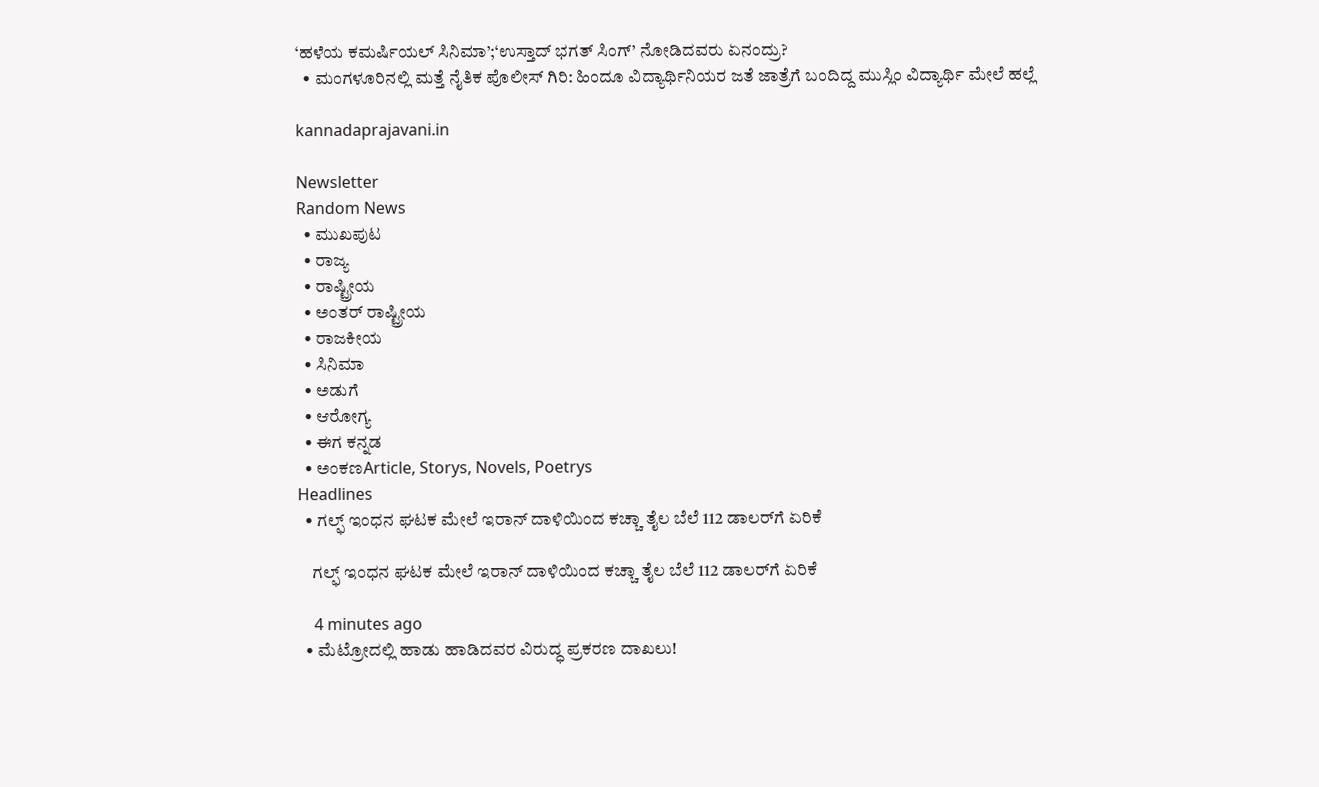‘ಹಳೆಯ ಕಮರ್ಷಿಯಲ್ ಸಿನಿಮಾ’;‘ಉಸ್ತಾದ್ ಭಗತ್ ಸಿಂಗ್’ ನೋಡಿದವರು ಏನಂದ್ರು?
  • ಮಂಗಳೂರಿನಲ್ಲಿ ಮತ್ತೆ ನೈತಿಕ ಪೊಲೀಸ್ ಗಿರಿ: ಹಿಂದೂ ವಿದ್ಯಾರ್ಥಿನಿಯರ ಜತೆ ಜಾತ್ರೆಗೆ ಬಂದಿದ್ದ ಮುಸ್ಲಿಂ ವಿದ್ಯಾರ್ಥಿ ಮೇಲೆ ಹಲ್ಲೆ

kannadaprajavani.in

Newsletter
Random News
  • ಮುಖಪುಟ
  • ರಾಜ್ಯ
  • ರಾಷ್ಟ್ರೀಯ
  • ಅಂತರ್ ರಾಷ್ಟ್ರೀಯ
  • ರಾಜಕೀಯ
  • ಸಿನಿಮಾ
  • ಅಡುಗೆ
  • ಆರೋಗ್ಯ
  • ಈಗ ಕನ್ನಡ
  • ಅಂಕಣArticle, Storys, Novels, Poetrys
Headlines
  • ಗಲ್ಫ್ ಇಂಧನ ಘಟಕ ಮೇಲೆ ಇರಾನ್ ದಾಳಿಯಿಂದ ಕಚ್ಚಾ ತೈಲ ಬೆಲೆ 112 ಡಾಲರ್‌ಗೆ ಏರಿಕೆ

    ಗಲ್ಫ್ ಇಂಧನ ಘಟಕ ಮೇಲೆ ಇರಾನ್ ದಾಳಿಯಿಂದ ಕಚ್ಚಾ ತೈಲ ಬೆಲೆ 112 ಡಾಲರ್‌ಗೆ ಏರಿಕೆ

    4 minutes ago
  • ಮೆಟ್ರೋದಲ್ಲಿ ಹಾಡು ಹಾಡಿದವರ ವಿರುದ್ಧ ಪ್ರಕರಣ ದಾಖಲು!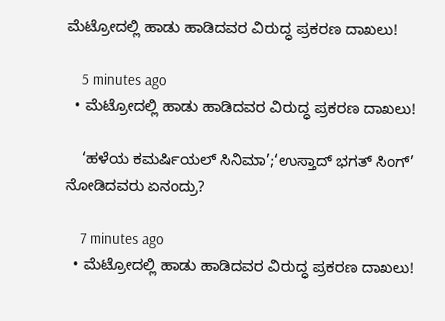ಮೆಟ್ರೋದಲ್ಲಿ ಹಾಡು ಹಾಡಿದವರ ವಿರುದ್ಧ ಪ್ರಕರಣ ದಾಖಲು!

    5 minutes ago
  • ಮೆಟ್ರೋದಲ್ಲಿ ಹಾಡು ಹಾಡಿದವರ ವಿರುದ್ಧ ಪ್ರಕರಣ ದಾಖಲು!

    ‘ಹಳೆಯ ಕಮರ್ಷಿಯಲ್ ಸಿನಿಮಾ’;‘ಉಸ್ತಾದ್ ಭಗತ್ ಸಿಂಗ್’ ನೋಡಿದವರು ಏನಂದ್ರು?

    7 minutes ago
  • ಮೆಟ್ರೋದಲ್ಲಿ ಹಾಡು ಹಾಡಿದವರ ವಿರುದ್ಧ ಪ್ರಕರಣ ದಾಖಲು!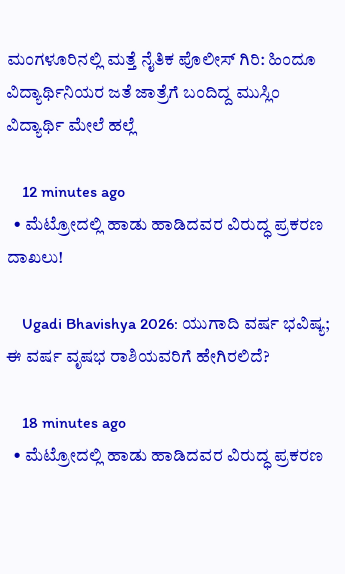ಮಂಗಳೂರಿನಲ್ಲಿ ಮತ್ತೆ ನೈತಿಕ ಪೊಲೀಸ್ ಗಿರಿ: ಹಿಂದೂ ವಿದ್ಯಾರ್ಥಿನಿಯರ ಜತೆ ಜಾತ್ರೆಗೆ ಬಂದಿದ್ದ ಮುಸ್ಲಿಂ ವಿದ್ಯಾರ್ಥಿ ಮೇಲೆ ಹಲ್ಲೆ

    12 minutes ago
  • ಮೆಟ್ರೋದಲ್ಲಿ ಹಾಡು ಹಾಡಿದವರ ವಿರುದ್ಧ ಪ್ರಕರಣ ದಾಖಲು!

    Ugadi Bhavishya 2026: ಯುಗಾದಿ ವರ್ಷ ಭವಿಷ್ಯ; ಈ ವರ್ಷ ವೃಷಭ ರಾಶಿಯವರಿಗೆ ಹೇಗಿರಲಿದೆ?

    18 minutes ago
  • ಮೆಟ್ರೋದಲ್ಲಿ ಹಾಡು ಹಾಡಿದವರ ವಿರುದ್ಧ ಪ್ರಕರಣ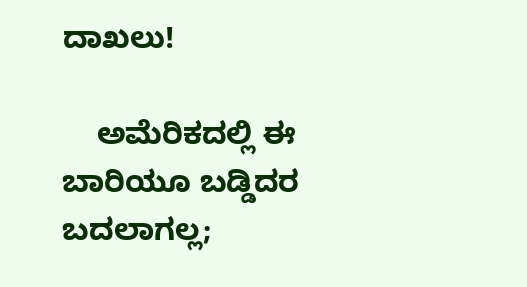ದಾಖಲು!

    ಅಮೆರಿಕದಲ್ಲಿ ಈ ಬಾರಿಯೂ ಬಡ್ಡಿದರ ಬದಲಾಗಲ್ಲ;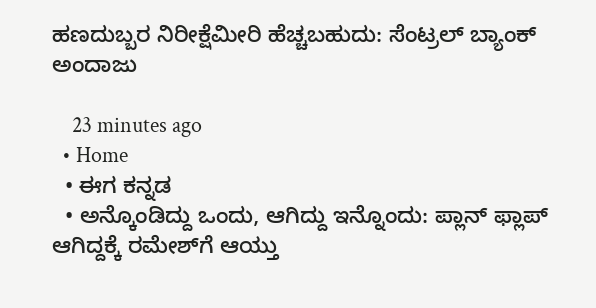ಹಣದುಬ್ಬರ ನಿರೀಕ್ಷೆಮೀರಿ ಹೆಚ್ಚಬಹುದು: ಸೆಂಟ್ರಲ್ ಬ್ಯಾಂಕ್ ಅಂದಾಜು

    23 minutes ago
  • Home
  • ಈಗ ಕನ್ನಡ
  • ಅನ್ಕೊಂಡಿದ್ದು ಒಂದು, ಆಗಿದ್ದು ಇನ್ನೊಂದು: ಪ್ಲಾನ್ ಫ್ಲಾಪ್ ಆಗಿದ್ದಕ್ಕೆ ರಮೇಶ್‌ಗೆ ಆಯ್ತು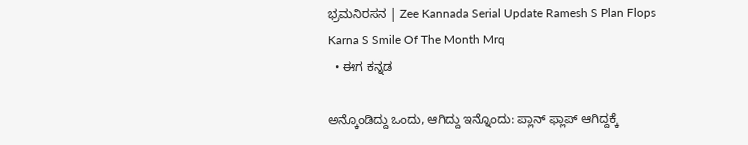ಭ್ರಮನಿರಸನ | Zee Kannada Serial Update Ramesh S Plan Flops Karna S Smile Of The Month Mrq
  • ಈಗ ಕನ್ನಡ

ಅನ್ಕೊಂಡಿದ್ದು ಒಂದು, ಆಗಿದ್ದು ಇನ್ನೊಂದು: ಪ್ಲಾನ್ ಫ್ಲಾಪ್ ಆಗಿದ್ದಕ್ಕೆ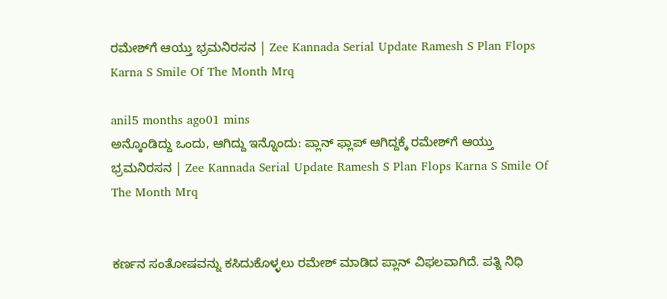ರಮೇಶ್‌ಗೆ ಆಯ್ತು ಭ್ರಮನಿರಸನ | Zee Kannada Serial Update Ramesh S Plan Flops Karna S Smile Of The Month Mrq

anil5 months ago01 mins
ಅನ್ಕೊಂಡಿದ್ದು ಒಂದು, ಆಗಿದ್ದು ಇನ್ನೊಂದು: ಪ್ಲಾನ್ ಫ್ಲಾಪ್ ಆಗಿದ್ದಕ್ಕೆ ರಮೇಶ್‌ಗೆ ಆಯ್ತು ಭ್ರಮನಿರಸನ | Zee Kannada Serial Update Ramesh S Plan Flops Karna S Smile Of The Month Mrq


ಕರ್ಣನ ಸಂತೋಷವನ್ನು ಕಸಿದುಕೊಳ್ಳಲು ರಮೇಶ್ ಮಾಡಿದ ಪ್ಲಾನ್ ವಿಫಲವಾಗಿದೆ. ಪತ್ನಿ ನಿಧಿ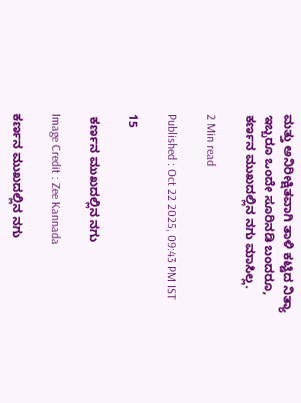ಮತ್ತು ಅನಿರೀಕ್ಷಿತವಾಗಿ ತಾಳಿ ಕಟ್ಟಿದ ನಿತ್ಯಾ ಇಬ್ಬರೂ ಒಂದೇ ಸೂರಿನಡಿ ಬಂದರೂ, ಕರ್ಣನ ಮುಖದಲ್ಲಿನ ನಗು ಮಾಸಿಲ್ಲ.

2 Min read

Published : Oct 22 2025, 09:43 PM IST

15

 ಕರ್ಣನ ಮುಖದಲ್ಲಿನ ನಗು

Image Credit : Zee Kannada

ಕರ್ಣನ ಮುಖದಲ್ಲಿನ ನಗು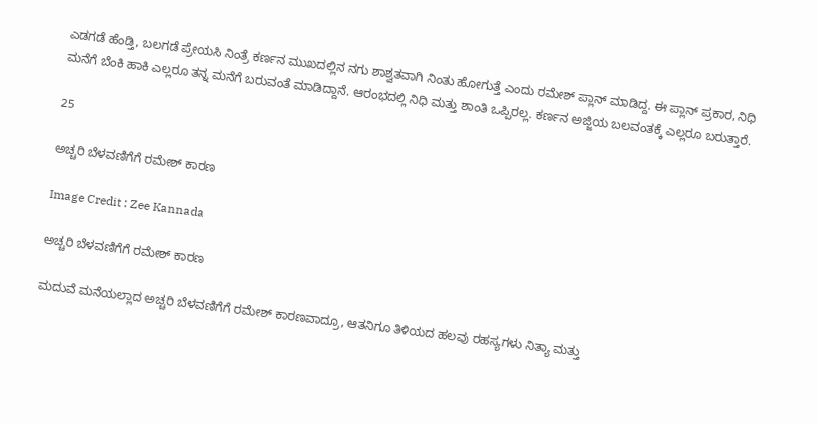ಎಡಗಡೆ ಹೆಂಡ್ತಿ, ಬಲಗಡೆ ಪ್ರೇಯಸಿ ನಿಂತ್ರೆ ಕರ್ಣನ ಮುಖದಲ್ಲಿನ ನಗು ಶಾಶ್ವತವಾಗಿ ನಿಂತು ಹೋಗುತ್ತೆ ಎಂದು ರಮೇಶ್ ಪ್ಲಾನ್ ಮಾಡಿದ್ದ. ಈ ಪ್ಲಾನ್ ಪ್ರಕಾರ, ನಿಧಿ ಮನೆಗೆ ಬೆಂಕಿ ಹಾಕಿ ಎಲ್ಲರೂ ತನ್ನ ಮನೆಗೆ ಬರುವಂತೆ ಮಾಡಿದ್ದಾನೆ. ಆರಂಭದಲ್ಲಿ ನಿಧಿ ಮತ್ತು ಶಾಂತಿ ಒಪ್ಪಿರಲ್ಲ. ಕರ್ಣನ ಅಜ್ಜಿಯ ಬಲವಂತಕ್ಕೆ ಎಲ್ಲರೂ ಬರುತ್ತಾರೆ.

25

ಅಚ್ಚರಿ ಬೆಳವಣಿಗೆಗೆ ರಮೇಶ್ ಕಾರಣ

Image Credit : Zee Kannada

ಅಚ್ಚರಿ ಬೆಳವಣಿಗೆಗೆ ರಮೇಶ್ ಕಾರಣ

ಮದುವೆ ಮನೆಯಲ್ಲಾದ ಅಚ್ಚರಿ ಬೆಳವಣಿಗೆಗೆ ರಮೇಶ್ ಕಾರಣವಾದ್ರೂ, ಆತನಿಗೂ ತಿಳಿಯದ ಹಲವು ರಹಸ್ಯಗಳು ನಿತ್ಯಾ ಮತ್ತು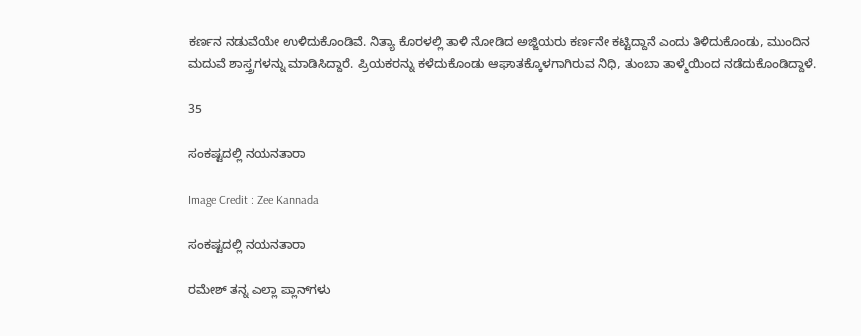ಕರ್ಣನ ನಡುವೆಯೇ ಉಳಿದುಕೊಂಡಿವೆ. ನಿತ್ಯಾ ಕೊರಳಲ್ಲಿ ತಾಳಿ ನೋಡಿದ ಅಜ್ಜಿಯರು ಕರ್ಣನೇ ಕಟ್ಟಿದ್ದಾನೆ ಎಂದು ತಿಳಿದುಕೊಂಡು, ಮುಂದಿನ ಮದುವೆ ಶಾಸ್ತ್ರಗಳನ್ನು ಮಾಡಿಸಿದ್ದಾರೆ. ಪ್ರಿಯಕರನ್ನು ಕಳೆದುಕೊಂಡು ಆಘಾತಕ್ಕೊಳಗಾಗಿರುವ ನಿಧಿ, ತುಂಬಾ ತಾಳ್ಮೆಯಿಂದ ನಡೆದುಕೊಂಡಿದ್ದಾಳೆ.

35

ಸಂಕಷ್ಟದಲ್ಲಿ ನಯನತಾರಾ

Image Credit : Zee Kannada

ಸಂಕಷ್ಟದಲ್ಲಿ ನಯನತಾರಾ

ರಮೇಶ್‌ ತನ್ನ ಎಲ್ಲಾ ಪ್ಲಾನ್‌ಗಳು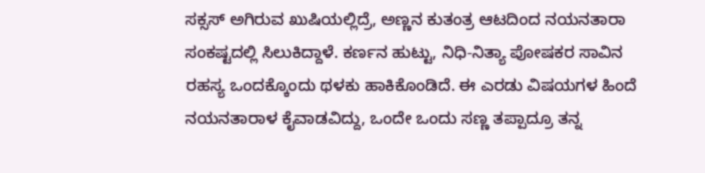ಸಕ್ಸಸ್ ಅಗಿರುವ ಖುಷಿಯಲ್ಲಿದ್ರೆ, ಅಣ್ಣನ ಕುತಂತ್ರ ಆಟದಿಂದ ನಯನತಾರಾ ಸಂಕಷ್ಟದಲ್ಲಿ ಸಿಲುಕಿದ್ದಾಳೆ. ಕರ್ಣನ ಹುಟ್ಟು, ನಿಧಿ-ನಿತ್ಯಾ ಪೋಷಕರ ಸಾವಿನ ರಹಸ್ಯ ಒಂದಕ್ಕೊಂದು ಥಳಕು ಹಾಕಿಕೊಂಡಿದೆ. ಈ ಎರಡು ವಿಷಯಗಳ ಹಿಂದೆ ನಯನತಾರಾಳ ಕೈವಾಡವಿದ್ದು, ಒಂದೇ ಒಂದು ಸಣ್ಣ ತಪ್ಪಾದ್ರೂ ತನ್ನ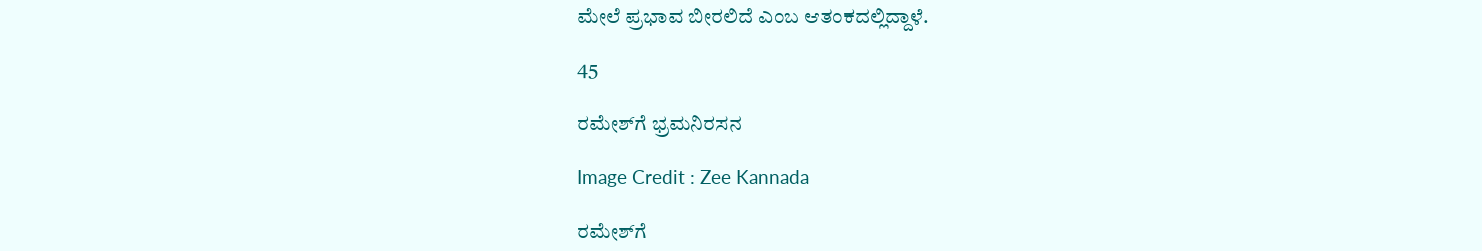ಮೇಲೆ ಪ್ರಭಾವ ಬೀರಲಿದೆ ಎಂಬ ಆತಂಕದಲ್ಲಿದ್ದಾಳೆ.

45

ರಮೇಶ್‌ಗೆ ಭ್ರಮನಿರಸನ

Image Credit : Zee Kannada

ರಮೇಶ್‌ಗೆ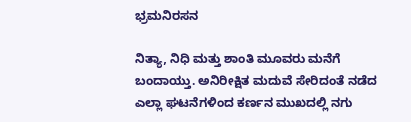ಭ್ರಮನಿರಸನ

ನಿತ್ಯಾ, ನಿಧಿ ಮತ್ತು ಶಾಂತಿ ಮೂವರು ಮನೆಗೆ ಬಂದಾಯ್ತು. ಅನಿರೀಕ್ಷಿತ ಮದುವೆ ಸೇರಿದಂತೆ ನಡೆದ ಎಲ್ಲಾ ಘಟನೆಗಳಿಂದ ಕರ್ಣನ ಮುಖದಲ್ಲಿ ನಗು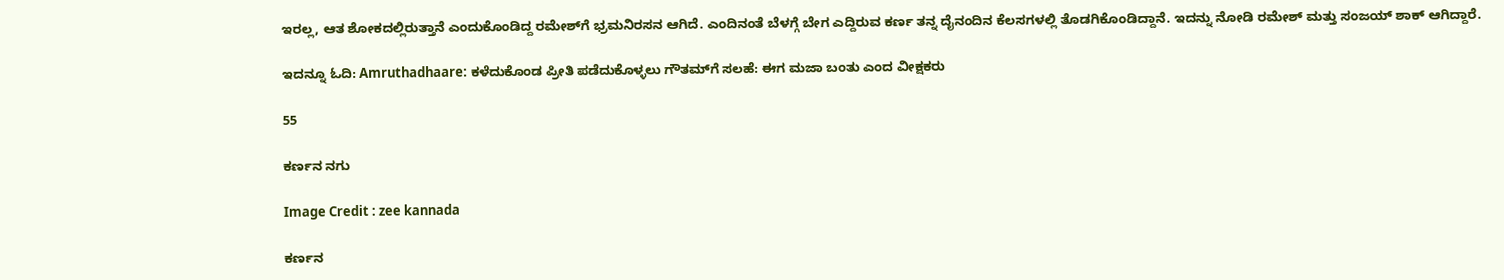ಇರಲ್ಲ, ಆತ ಶೋಕದಲ್ಲಿರುತ್ತಾನೆ ಎಂದುಕೊಂಡಿದ್ದ ರಮೇಶ್‌ಗೆ ಭ್ರಮನಿರಸನ ಆಗಿದೆ. ಎಂದಿನಂತೆ ಬೆಳಗ್ಗೆ ಬೇಗ ಎದ್ದಿರುವ ಕರ್ಣ ತನ್ನ ದೈನಂದಿನ ಕೆಲಸಗಳಲ್ಲಿ ತೊಡಗಿಕೊಂಡಿದ್ದಾನೆ. ಇದನ್ನು ನೋಡಿ ರಮೇಶ್ ಮತ್ತು ಸಂಜಯ್ ಶಾಕ್ ಆಗಿದ್ದಾರೆ.

ಇದನ್ನೂ ಓದಿ: Amruthadhaare: ಕಳೆದುಕೊಂಡ ಪ್ರೀತಿ ಪಡೆದುಕೊಳ್ಳಲು ಗೌತಮ್‌ಗೆ ಸಲಹೆ: ಈಗ ಮಜಾ ಬಂತು ಎಂದ ವೀಕ್ಷಕರು

55

ಕರ್ಣನ ನಗು

Image Credit : zee kannada

ಕರ್ಣನ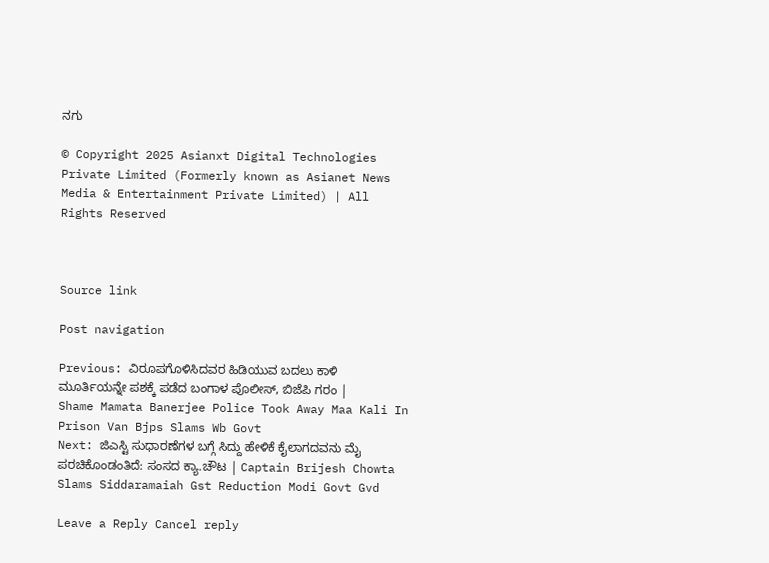ನಗು

© Copyright 2025 Asianxt Digital Technologies Private Limited (Formerly known as Asianet News Media & Entertainment Private Limited) | All Rights Reserved



Source link

Post navigation

Previous: ವಿರೂಪಗೊಳಿಸಿದವರ ಹಿಡಿಯುವ ಬದಲು ಕಾಳಿ ಮೂರ್ತಿಯನ್ನೇ ಪಶಕ್ಕೆ ಪಡೆದ ಬಂಗಾಳ ಪೊಲೀಸ್, ಬಿಜೆಪಿ ಗರಂ | Shame Mamata Banerjee Police Took Away Maa Kali In Prison Van Bjps Slams Wb Govt
Next: ಜಿಎಸ್ಟಿ ಸುಧಾರಣೆಗಳ ಬಗ್ಗೆ ಸಿದ್ದು ಹೇಳಿಕೆ ಕೈಲಾಗದವನು ಮೈ ಪರಚಿಕೊಂಡಂತಿದೆ: ಸಂಸದ ಕ್ಯಾ.ಚೌಟ | Captain Brijesh Chowta Slams Siddaramaiah Gst Reduction Modi Govt Gvd

Leave a Reply Cancel reply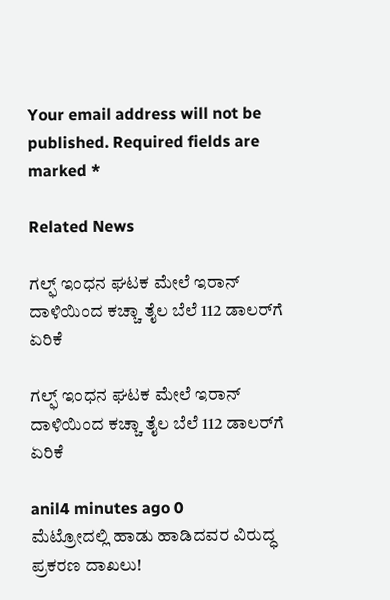Your email address will not be published. Required fields are marked *

Related News

ಗಲ್ಫ್ ಇಂಧನ ಘಟಕ ಮೇಲೆ ಇರಾನ್ ದಾಳಿಯಿಂದ ಕಚ್ಚಾ ತೈಲ ಬೆಲೆ 112 ಡಾಲರ್‌ಗೆ ಏರಿಕೆ

ಗಲ್ಫ್ ಇಂಧನ ಘಟಕ ಮೇಲೆ ಇರಾನ್ ದಾಳಿಯಿಂದ ಕಚ್ಚಾ ತೈಲ ಬೆಲೆ 112 ಡಾಲರ್‌ಗೆ ಏರಿಕೆ

anil4 minutes ago 0
ಮೆಟ್ರೋದಲ್ಲಿ ಹಾಡು ಹಾಡಿದವರ ವಿರುದ್ಧ ಪ್ರಕರಣ ದಾಖಲು!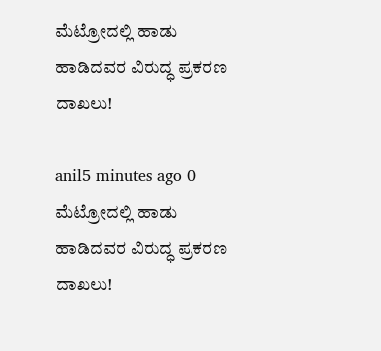ಮೆಟ್ರೋದಲ್ಲಿ ಹಾಡು ಹಾಡಿದವರ ವಿರುದ್ಧ ಪ್ರಕರಣ ದಾಖಲು!

anil5 minutes ago 0
ಮೆಟ್ರೋದಲ್ಲಿ ಹಾಡು ಹಾಡಿದವರ ವಿರುದ್ಧ ಪ್ರಕರಣ ದಾಖಲು!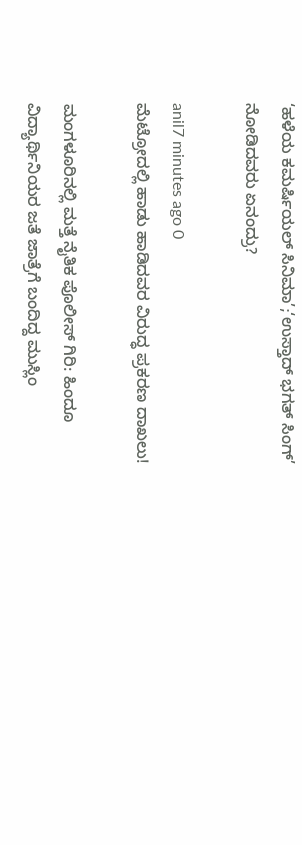‘ಹಳೆಯ ಕಮರ್ಷಿಯಲ್ ಸಿನಿಮಾ’;‘ಉಸ್ತಾದ್ ಭಗತ್ ಸಿಂಗ್’ ನೋಡಿದವರು ಏನಂದ್ರು?

anil7 minutes ago 0
ಮೆಟ್ರೋದಲ್ಲಿ ಹಾಡು ಹಾಡಿದವರ ವಿರುದ್ಧ ಪ್ರಕರಣ ದಾಖಲು!

ಮಂಗಳೂರಿನಲ್ಲಿ ಮತ್ತೆ ನೈತಿಕ ಪೊಲೀಸ್ ಗಿರಿ: ಹಿಂದೂ ವಿದ್ಯಾರ್ಥಿನಿಯರ ಜತೆ ಜಾತ್ರೆಗೆ ಬಂದಿದ್ದ ಮುಸ್ಲಿಂ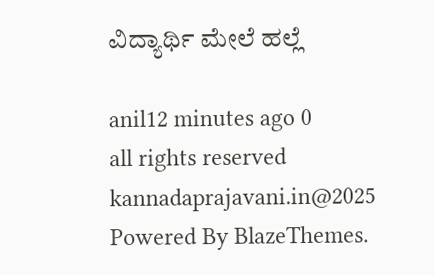ವಿದ್ಯಾರ್ಥಿ ಮೇಲೆ ಹಲ್ಲೆ

anil12 minutes ago 0
all rights reserved kannadaprajavani.in@2025 Powered By BlazeThemes.